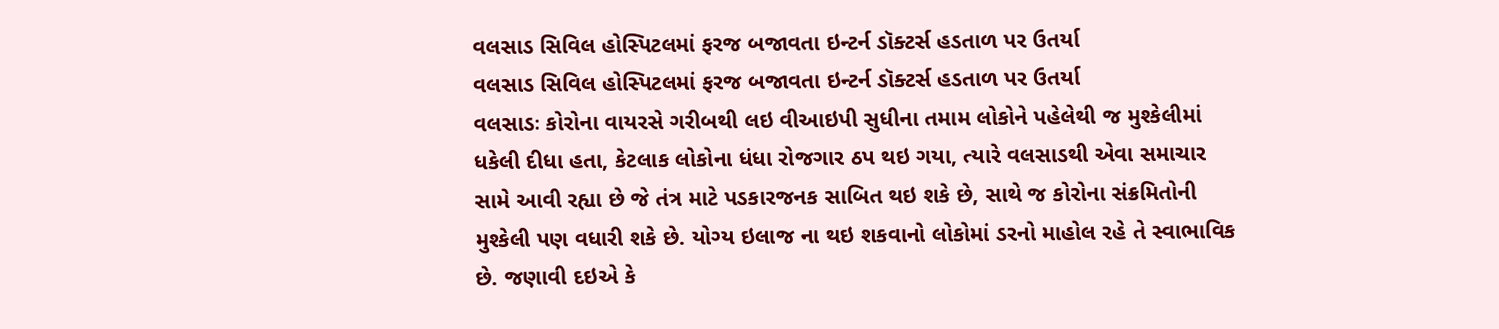વલસાડ સિવિલ હોસ્પિટલમાં ફરજ બજાવતા ઇન્ટર્ન ડૉક્ટર્સ હડતાળ પર ઉતર્યા
વલસાડ સિવિલ હોસ્પિટલમાં ફરજ બજાવતા ઇન્ટર્ન ડૉક્ટર્સ હડતાળ પર ઉતર્યા
વલસાડઃ કોરોના વાયરસે ગરીબથી લઇ વીઆઇપી સુધીના તમામ લોકોને પહેલેથી જ મુશ્કેલીમાં ધકેલી દીધા હતા, કેટલાક લોકોના ધંધા રોજગાર ઠપ થઇ ગયા, ત્યારે વલસાડથી એવા સમાચાર સામે આવી રહ્યા છે જે તંત્ર માટે પડકારજનક સાબિત થઇ શકે છે, સાથે જ કોરોના સંક્રમિતોની મુશ્કેલી પણ વધારી શકે છે. યોગ્ય ઇલાજ ના થઇ શકવાનો લોકોમાં ડરનો માહોલ રહે તે સ્વાભાવિક છે. જણાવી દઇએ કે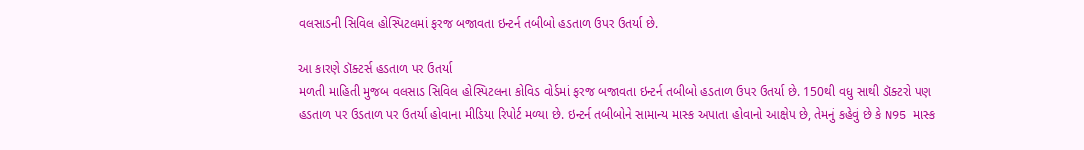વલસાડની સિવિલ હોસ્પિટલમાં ફરજ બજાવતા ઇન્ટર્ન તબીબો હડતાળ ઉપર ઉતર્યા છે.

આ કારણે ડૉક્ટર્સ હડતાળ પર ઉતર્યા
મળતી માહિતી મુજબ વલસાડ સિવિલ હોસ્પિટલના કોવિડ વોર્ડમાં ફરજ બજાવતા ઇન્ટર્ન તબીબો હડતાળ ઉપર ઉતર્યા છે. 150થી વધુ સાથી ડૉક્ટરો પણ હડતાળ પર ઉડતાળ પર ઉતર્યા હોવાના મીડિયા રિપોર્ટ મળ્યા છે. ઇન્ટર્ન તબીબોને સામાન્ય માસ્ક અપાતા હોવાનો આક્ષેપ છે, તેમનું કહેવું છે કે N95 માસ્ક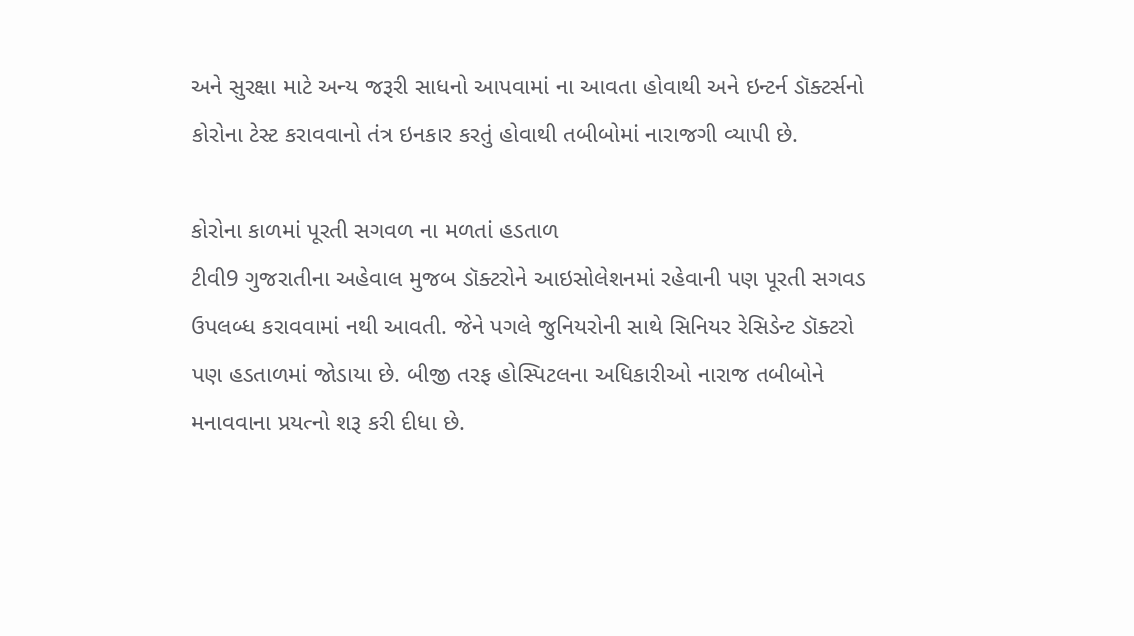અને સુરક્ષા માટે અન્ય જરૂરી સાધનો આપવામાં ના આવતા હોવાથી અને ઇન્ટર્ન ડૉક્ટર્સનો કોરોના ટેસ્ટ કરાવવાનો તંત્ર ઇનકાર કરતું હોવાથી તબીબોમાં નારાજગી વ્યાપી છે.

કોરોના કાળમાં પૂરતી સગવળ ના મળતાં હડતાળ
ટીવી9 ગુજરાતીના અહેવાલ મુજબ ડૉક્ટરોને આઇસોલેશનમાં રહેવાની પણ પૂરતી સગવડ ઉપલબ્ધ કરાવવામાં નથી આવતી. જેને પગલે જુનિયરોની સાથે સિનિયર રેસિડેન્ટ ડૉક્ટરો પણ હડતાળમાં જોડાયા છે. બીજી તરફ હોસ્પિટલના અધિકારીઓ નારાજ તબીબોને મનાવવાના પ્રયત્નો શરૂ કરી દીધા છે.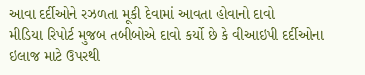આવા દર્દીઓને રઝળતા મૂકી દેવામાં આવતા હોવાનો દાવો
મીડિયા રિપોર્ટ મુજબ તબીબોએ દાવો કર્યો છે કે વીઆઇપી દર્દીઓના ઇલાજ માટે ઉપરથી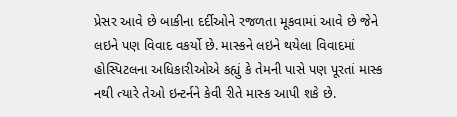પ્રેસર આવે છે બાકીના દર્દીઓને રજળતા મૂકવામાં આવે છે જેને લઇને પણ વિવાદ વકર્યો છે. માસ્કને લઇને થયેલા વિવાદમાં હોસ્પિટલના અધિકારીઓએ કહ્યું કે તેમની પાસે પણ પૂરતાં માસ્ક નથી ત્યારે તેઓ ઇન્ટર્નને કેવી રીતે માસ્ક આપી શકે છે.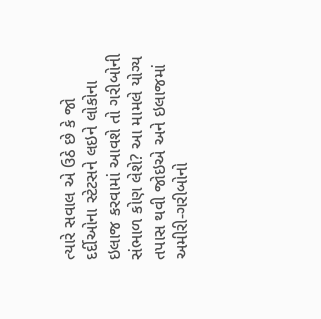ત્યારે સવાલ એ ઉઠે છે કે જો દર્દીઓના સ્ટેટસને લઇને લોકોના ઇલાજ કરવામાં આવશે તો ગરીબોની સંભાળ કોણ લેશે? આ મામલે યોગ્ય તપાસ થવી જોઇએ અને ઇલાજમાં અમીરી-ગરીબોનો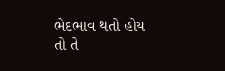ભેદભાવ થતો હોય તો તે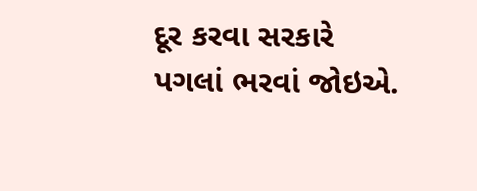દૂર કરવા સરકારે પગલાં ભરવાં જોઇએ.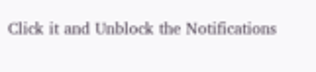Click it and Unblock the Notifications